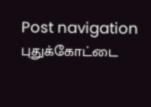Post navigation புதுக்கோட்டை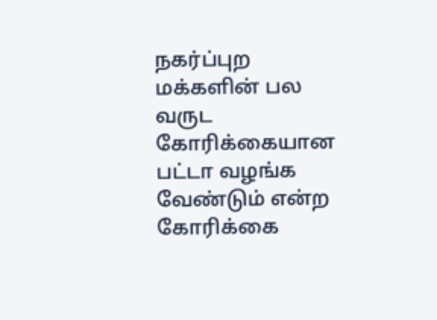நகர்ப்புற மக்களின் பல வருட கோரிக்கையான பட்டா வழங்க வேண்டும் என்ற கோரிக்கை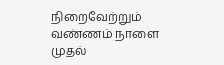நிறைவேற்றும் வண்ணம் நாளை முதல்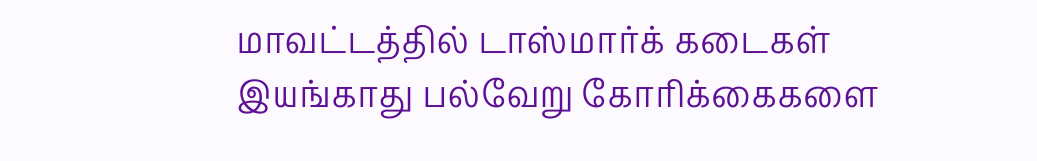மாவட்டத்தில் டாஸ்மார்க் கடைகள் இயங்காது பல்வேறு கோரிக்கைகளை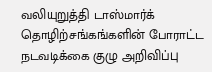வலியுறுத்தி டாஸ்மார்க் தொழிற்சங்கங்களின் போராட்ட நடவடிக்கை குழு அறிவிப்பு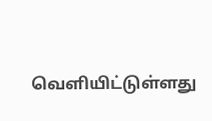வெளியிட்டுள்ளது